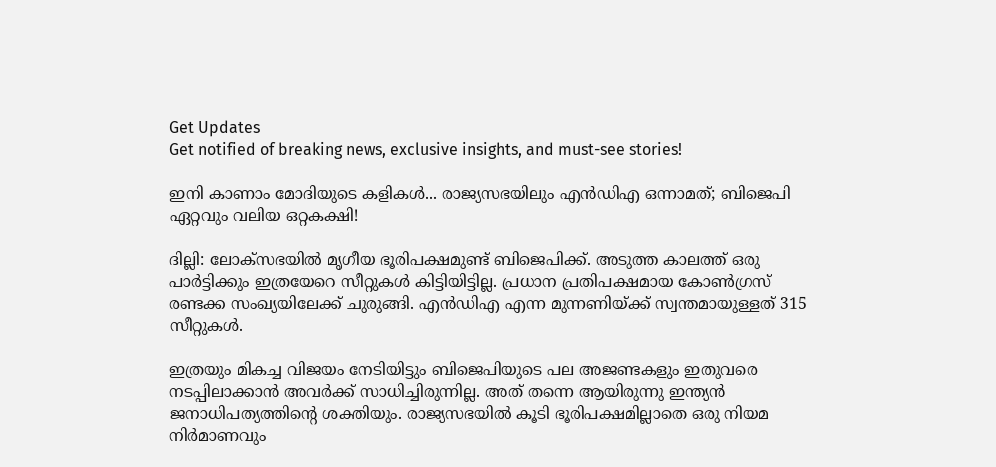Get Updates
Get notified of breaking news, exclusive insights, and must-see stories!

ഇനി കാണാം മോദിയുടെ കളികള്‍... രാജ്യസഭയിലും എന്‍ഡിഎ ഒന്നാമത്; ബിജെപി ഏറ്റവും വലിയ ഒറ്റകക്ഷി!

ദില്ലി: ലോക്‌സഭയില്‍ മൃഗീയ ഭൂരിപക്ഷമുണ്ട് ബിജെപിക്ക്. അടുത്ത കാലത്ത് ഒരു പാര്‍ട്ടിക്കും ഇത്രയേറെ സീറ്റുകള്‍ കിട്ടിയിട്ടില്ല. പ്രധാന പ്രതിപക്ഷമായ കോണ്‍ഗ്രസ് രണ്ടക്ക സംഖ്യയിലേക്ക് ചുരുങ്ങി. എന്‍ഡിഎ എന്ന മുന്നണിയ്ക്ക് സ്വന്തമായുള്ളത് 315 സീറ്റുകള്‍.

ഇത്രയും മികച്ച വിജയം നേടിയിട്ടും ബിജെപിയുടെ പല അജണ്ടകളും ഇതുവരെ നടപ്പിലാക്കാന്‍ അവര്‍ക്ക് സാധിച്ചിരുന്നില്ല. അത് തന്നെ ആയിരുന്നു ഇന്ത്യന്‍ ജനാധിപത്യത്തിന്റെ ശക്തിയും. രാജ്യസഭയില്‍ കൂടി ഭൂരിപക്ഷമില്ലാതെ ഒരു നിയമ നിര്‍മാണവും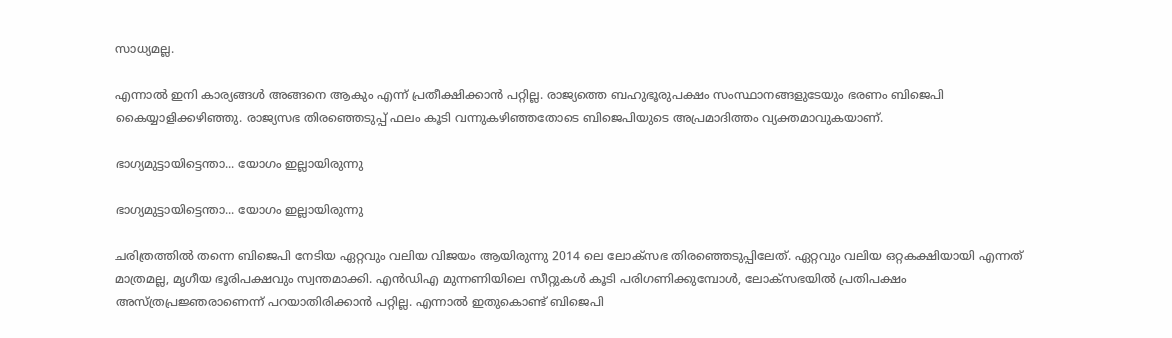സാധ്യമല്ല.

എന്നാല്‍ ഇനി കാര്യങ്ങള്‍ അങ്ങനെ ആകും എന്ന് പ്രതീക്ഷിക്കാന്‍ പറ്റില്ല. രാജ്യത്തെ ബഹുഭൂരുപക്ഷം സംസ്ഥാനങ്ങളുടേയും ഭരണം ബിജെപി കൈയ്യാളിക്കഴിഞ്ഞു. രാജ്യസഭ തിരഞ്ഞെടുപ്പ് ഫലം കൂടി വന്നുകഴിഞ്ഞതോടെ ബിജെപിയുടെ അപ്രമാദിത്തം വ്യക്തമാവുകയാണ്.

ഭാഗ്യമുട്ടായിട്ടെന്താ... യോഗം ഇല്ലായിരുന്നു

ഭാഗ്യമുട്ടായിട്ടെന്താ... യോഗം ഇല്ലായിരുന്നു

ചരിത്രത്തില്‍ തന്നെ ബിജെപി നേടിയ ഏറ്റവും വലിയ വിജയം ആയിരുന്നു 2014 ലെ ലോക്‌സഭ തിരഞ്ഞെടുപ്പിലേത്. ഏറ്റവും വലിയ ഒറ്റകക്ഷിയായി എന്നത് മാത്രമല്ല, മൃഗീയ ഭൂരിപക്ഷവും സ്വന്തമാക്കി. എന്‍ഡിഎ മുന്നണിയിലെ സീറ്റുകള്‍ കൂടി പരിഗണിക്കുമ്പോള്‍, ലോക്‌സഭയില്‍ പ്രതിപക്ഷം അസ്ത്രപ്രജ്ഞരാണെന്ന് പറയാതിരിക്കാന്‍ പറ്റില്ല. എന്നാല്‍ ഇതുകൊണ്ട് ബിജെപി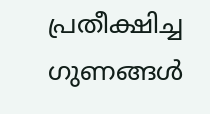പ്രതീക്ഷിച്ച ഗുണങ്ങള്‍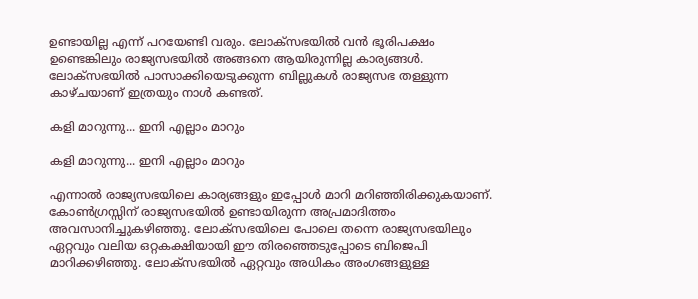ഉണ്ടായില്ല എന്ന് പറയേണ്ടി വരും. ലോക്‌സഭയില്‍ വന്‍ ഭൂരിപക്ഷം ഉണ്ടെങ്കിലും രാജ്യസഭയില്‍ അങ്ങനെ ആയിരുന്നില്ല കാര്യങ്ങള്‍. ലോക്‌സഭയില്‍ പാസാക്കിയെടുക്കുന്ന ബില്ലുകള്‍ രാജ്യസഭ തള്ളുന്ന കാഴ്ചയാണ് ഇത്രയും നാള്‍ കണ്ടത്.

കളി മാറുന്നു... ഇനി എല്ലാം മാറും

കളി മാറുന്നു... ഇനി എല്ലാം മാറും

എന്നാല്‍ രാജ്യസഭയിലെ കാര്യങ്ങളും ഇപ്പോള്‍ മാറി മറിഞ്ഞിരിക്കുകയാണ്. കോണ്‍ഗ്രസ്സിന് രാജ്യസഭയില്‍ ഉണ്ടായിരുന്ന അപ്രമാദിത്തം അവസാനിച്ചുകഴിഞ്ഞു. ലോക്‌സഭയിലെ പോലെ തന്നെ രാജ്യസഭയിലും ഏറ്റവും വലിയ ഒറ്റകക്ഷിയായി ഈ തിരഞ്ഞെടുപ്പോടെ ബിജെപി മാറിക്കഴിഞ്ഞു. ലോക്‌സഭയില്‍ ഏറ്റവും അധികം അംഗങ്ങളുള്ള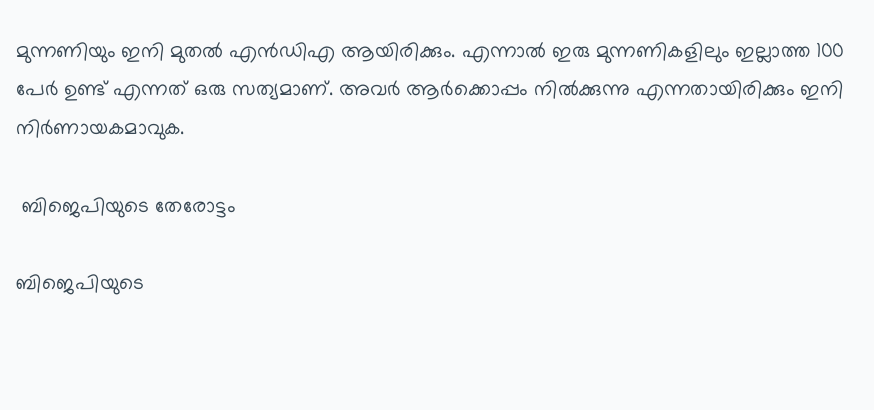മുന്നണിയും ഇനി മുതല്‍ എന്‍ഡിഎ ആയിരിക്കും. എന്നാല്‍ ഇരു മുന്നണികളിലും ഇല്ലാത്ത 100 പേര്‍ ഉണ്ട് എന്നത് ഒരു സത്യമാണ്. അവര്‍ ആര്‍ക്കൊപ്പം നില്‍ക്കുന്നു എന്നതായിരിക്കും ഇനി നിര്‍ണായകമാവുക.

 ബിജെപിയുടെ തേരോട്ടം

ബിജെപിയുടെ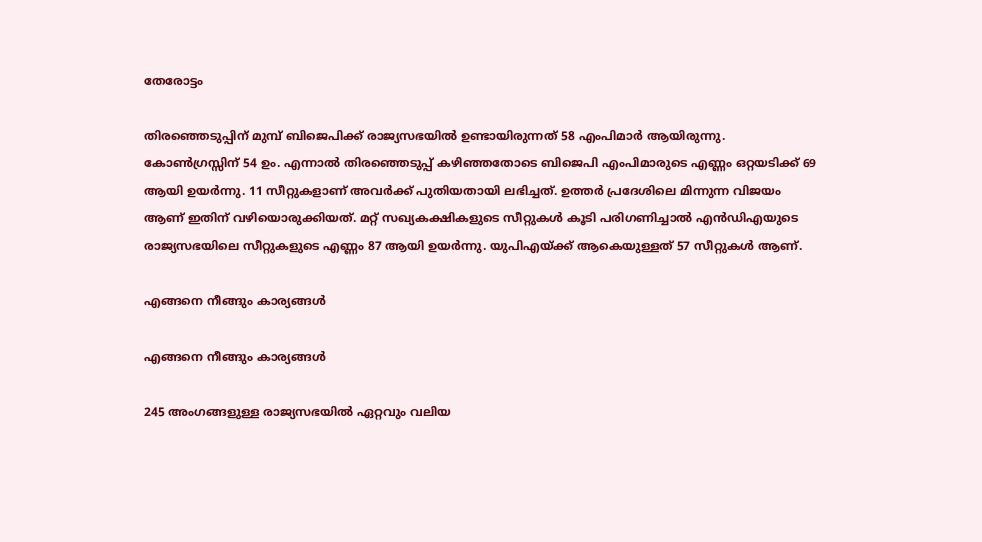തേരോട്ടം

തിരഞ്ഞെടുപ്പിന് മുമ്പ് ബിജെപിക്ക് രാജ്യസഭയില്‍ ഉണ്ടായിരുന്നത് 58 എംപിമാര്‍ ആയിരുന്നു. കോണ്‍ഗ്രസ്സിന് 54 ഉം. എന്നാല്‍ തിരഞ്ഞെടുപ്പ് കഴിഞ്ഞതോടെ ബിജെപി എംപിമാരുടെ എണ്ണം ഒറ്റയടിക്ക് 69 ആയി ഉയര്‍ന്നു. 11 സീറ്റുകളാണ് അവര്‍ക്ക് പുതിയതായി ലഭിച്ചത്. ഉത്തര്‍ പ്രദേശിലെ മിന്നുന്ന വിജയം ആണ് ഇതിന് വഴിയൊരുക്കിയത്. മറ്റ് സഖ്യകക്ഷികളുടെ സീറ്റുകള്‍ കൂടി പരിഗണിച്ചാല്‍ എന്‍ഡിഎയുടെ രാജ്യസഭയിലെ സീറ്റുകളുടെ എണ്ണം 87 ആയി ഉയര്‍ന്നു. യുപിഎയ്ക്ക് ആകെയുള്ളത് 57 സീറ്റുകള്‍ ആണ്.

എങ്ങനെ നീങ്ങും കാര്യങ്ങള്‍

എങ്ങനെ നീങ്ങും കാര്യങ്ങള്‍

245 അംഗങ്ങളുള്ള രാജ്യസഭയില്‍ ഏറ്റവും വലിയ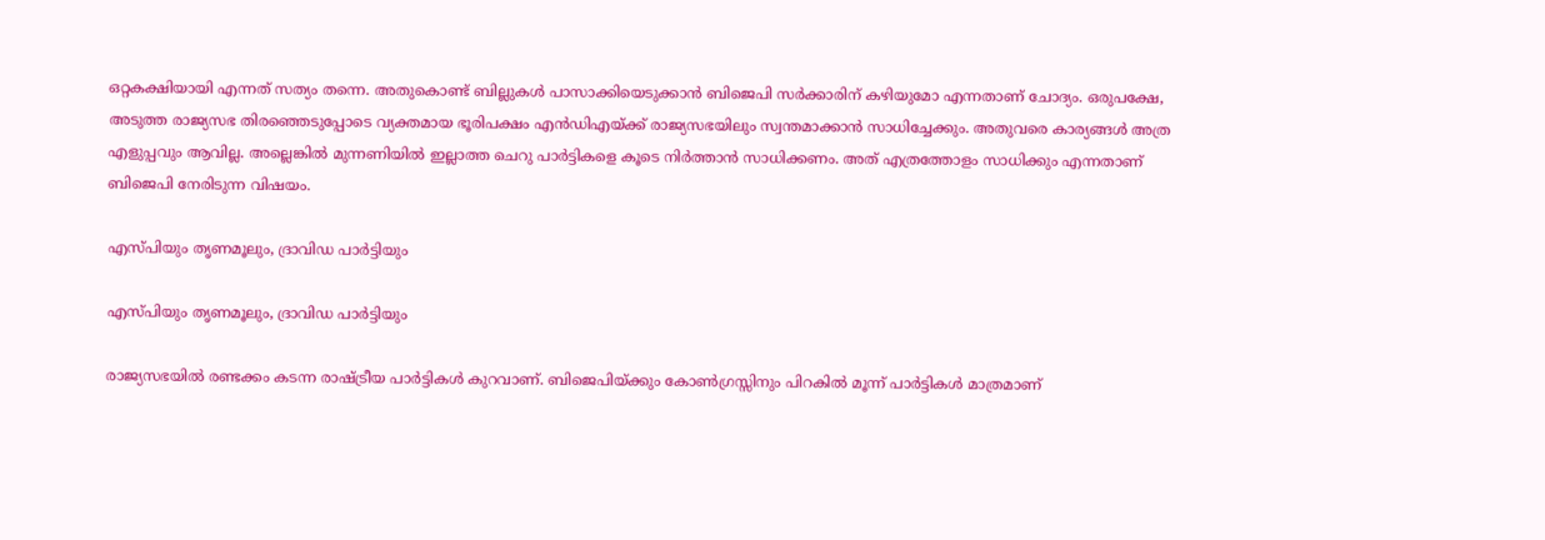ഒറ്റകക്ഷിയായി എന്നത് സത്യം തന്നെ. അതുകൊണ്ട് ബില്ലുകള്‍ പാസാക്കിയെടുക്കാന്‍ ബിജെപി സര്‍ക്കാരിന് കഴിയുമോ എന്നതാണ് ചോദ്യം. ഒരുപക്ഷേ, അടുത്ത രാജ്യസഭ തിരഞ്ഞെടുപ്പോടെ വ്യക്തമായ ഭൂരിപക്ഷം എന്‍ഡിഎയ്ക്ക് രാജ്യസഭയിലും സ്വന്തമാക്കാന്‍ സാധിച്ചേക്കും. അതുവരെ കാര്യങ്ങള്‍ അത്ര എളുപ്പവും ആവില്ല. അല്ലെങ്കില്‍ മുന്നണിയില്‍ ഇല്ലാത്ത ചെറു പാര്‍ട്ടികളെ കൂടെ നിര്‍ത്താന്‍ സാധിക്കണം. അത് എത്രത്തോളം സാധിക്കും എന്നതാണ് ബിജെപി നേരിടുന്ന വിഷയം.

എസ്പിയും തൃണമൂലും, ദ്രാവിഡ പാര്‍ട്ടിയും

എസ്പിയും തൃണമൂലും, ദ്രാവിഡ പാര്‍ട്ടിയും

രാജ്യസഭയില്‍ രണ്ടക്കം കടന്ന രാഷ്ട്രീയ പാര്‍ട്ടികള്‍ കുറവാണ്. ബിജെപിയ്ക്കും കോണ്‍ഗ്രസ്സിനും പിറകില്‍ മൂന്ന് പാര്‍ട്ടികള്‍ മാത്രമാണ്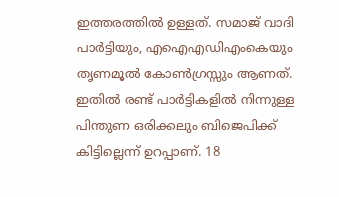ഇത്തരത്തില്‍ ഉള്ളത്. സമാജ് വാദി പാര്‍ട്ടിയും, എഐഎഡിഎംകെയും തൃണമൂല്‍ കോണ്‍ഗ്രസ്സും ആണത്. ഇതില്‍ രണ്ട് പാര്‍ട്ടികളില്‍ നിന്നുള്ള പിന്തുണ ഒരിക്കലും ബിജെപിക്ക് കിട്ടില്ലെന്ന് ഉറപ്പാണ്. 18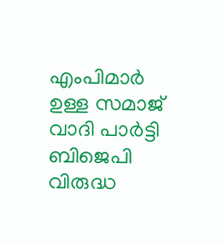എംപിമാര്‍ ഉള്ള സമാജ് വാദി പാര്‍ട്ടി ബിജെപി വിരുദ്ധ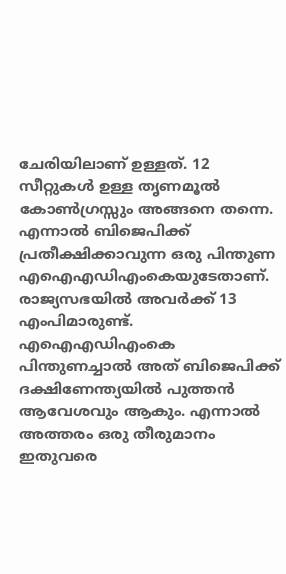ചേരിയിലാണ് ഉള്ളത്. 12 സീറ്റുകള്‍ ഉള്ള തൃണമൂല്‍ കോണ്‍ഗ്രസ്സും അങ്ങനെ തന്നെ. എന്നാല്‍ ബിജെപിക്ക് പ്രതീക്ഷിക്കാവുന്ന ഒരു പിന്തുണ എഐഎഡിഎംകെയുടേതാണ്. രാജ്യസഭയില്‍ അവര്‍ക്ക് 13 എംപിമാരുണ്ട്. എഐഎഡിഎംകെ പിന്തുണച്ചാല്‍ അത് ബിജെപിക്ക് ദക്ഷിണേന്ത്യയില്‍ പുത്തന്‍ ആവേശവും ആകും. എന്നാല്‍ അത്തരം ഒരു തീരുമാനം ഇതുവരെ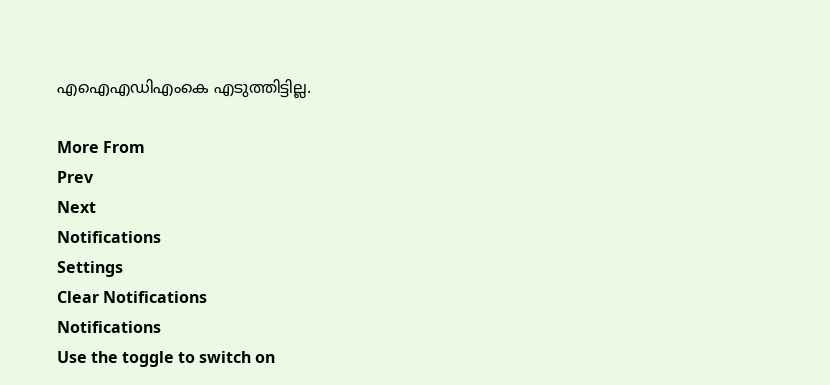എഐഎഡിഎംകെ എടുത്തിട്ടില്ല.

More From
Prev
Next
Notifications
Settings
Clear Notifications
Notifications
Use the toggle to switch on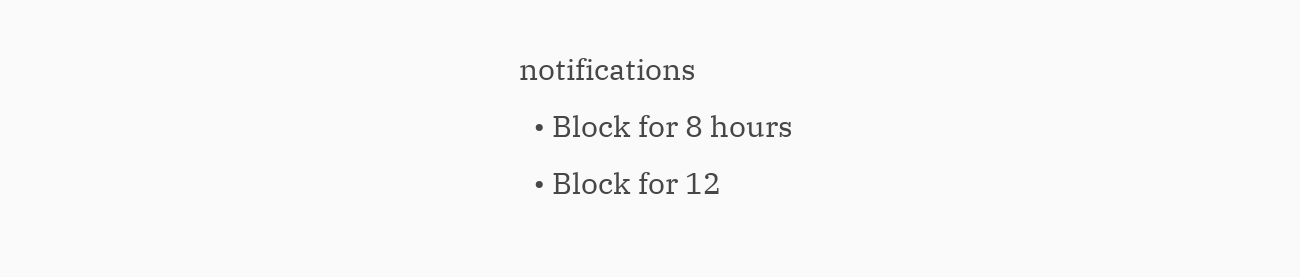notifications
  • Block for 8 hours
  • Block for 12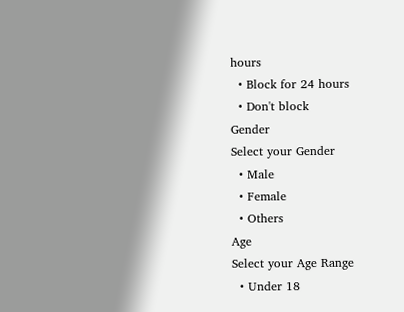hours
  • Block for 24 hours
  • Don't block
Gender
Select your Gender
  • Male
  • Female
  • Others
Age
Select your Age Range
  • Under 18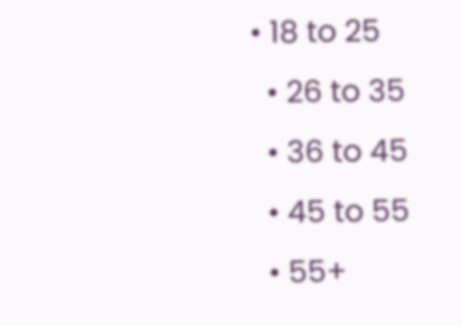• 18 to 25
  • 26 to 35
  • 36 to 45
  • 45 to 55
  • 55+